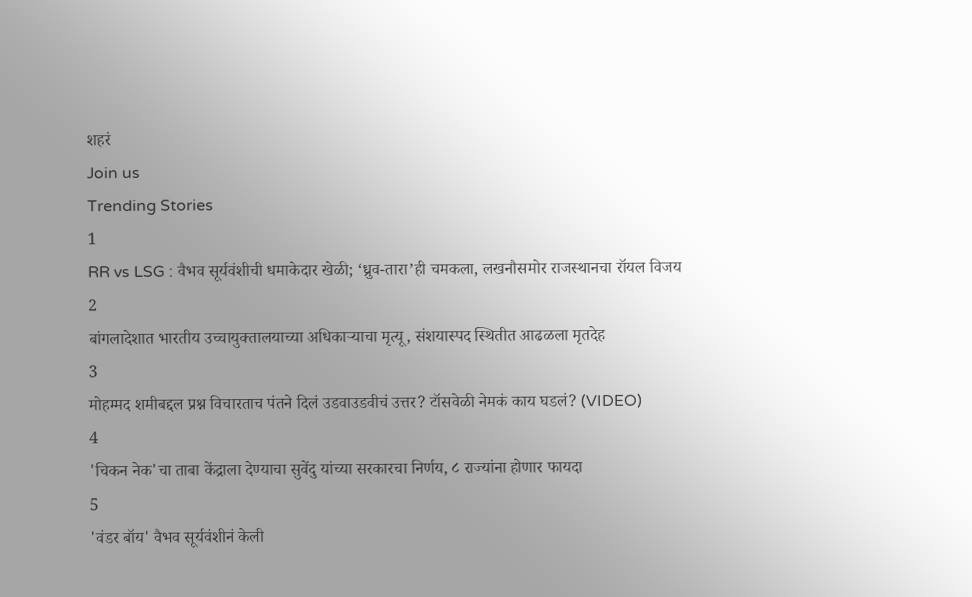शहरं
Join us
Trending Stories
1
RR vs LSG : वैभव सूर्यवंशीची धमाकेदार खेळी; ‘ध्रुव-तारा’ही चमकला, लखनौसमोर राजस्थानचा रॉयल विजय
2
बांगलादेशात भारतीय उच्चायुक्तालयाच्या अधिकाऱ्याचा मृत्यू, संशयास्पद स्थितीत आढळला मृतदेह
3
मोहम्मद शमीबद्दल प्रश्न विचारताच पंतने दिलं उडवाउडवीचं उत्तर? टॉसवेळी नेमकं काय घडलं? (VIDEO)
4
'चिकन नेक'चा ताबा केंद्राला देण्याचा सुवेंदु यांच्या सरकारचा निर्णय, ८ राज्यांना होणार फायदा
5
'वंडर बॉय' वैभव सूर्यवंशीनं केली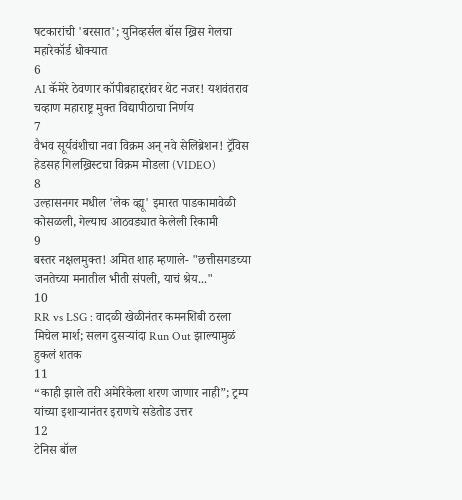षटकारांची 'बरसात'; युनिव्हर्सल बॉस ख्रिस गेलचा महारेकॉर्ड धोक्यात
6
AI कॅमेरे ठेवणार कॉपीबहाद्दरांवर थेट नजर! यशवंतराव चव्हाण महाराष्ट्र मुक्त विद्यापीठाचा निर्णय
7
वैभव सूर्यवंशीचा नवा विक्रम अन् नवे सेलिब्रेशन! ट्रॅविस हेडसह गिलख्रिस्टचा विक्रम मोडला (VIDEO)
8
उल्हासनगर मधील 'लेक व्ह्यू' इमारत पाडकामावेळी कोसळली, गेल्याच आठवड्यात केलेली रिकामी
9
बस्तर नक्षलमुक्त! अमित शाह म्हणाले- "छत्तीसगडच्या जनतेच्या मनातील भीती संपली, याचं श्रेय..."
10
RR vs LSG : वादळी खेळीनंतर कमनशिबी ठरला मिचेल मार्श; सलग दुसऱ्यांदा Run Out झाल्यामुळं हुकलं शतक
11
“काही झाले तरी अमेरिकेला शरण जाणार नाही”; ट्रम्प यांच्या इशाऱ्यानंतर इराणचे सडेतोड उत्तर
12
टेनिस बॉल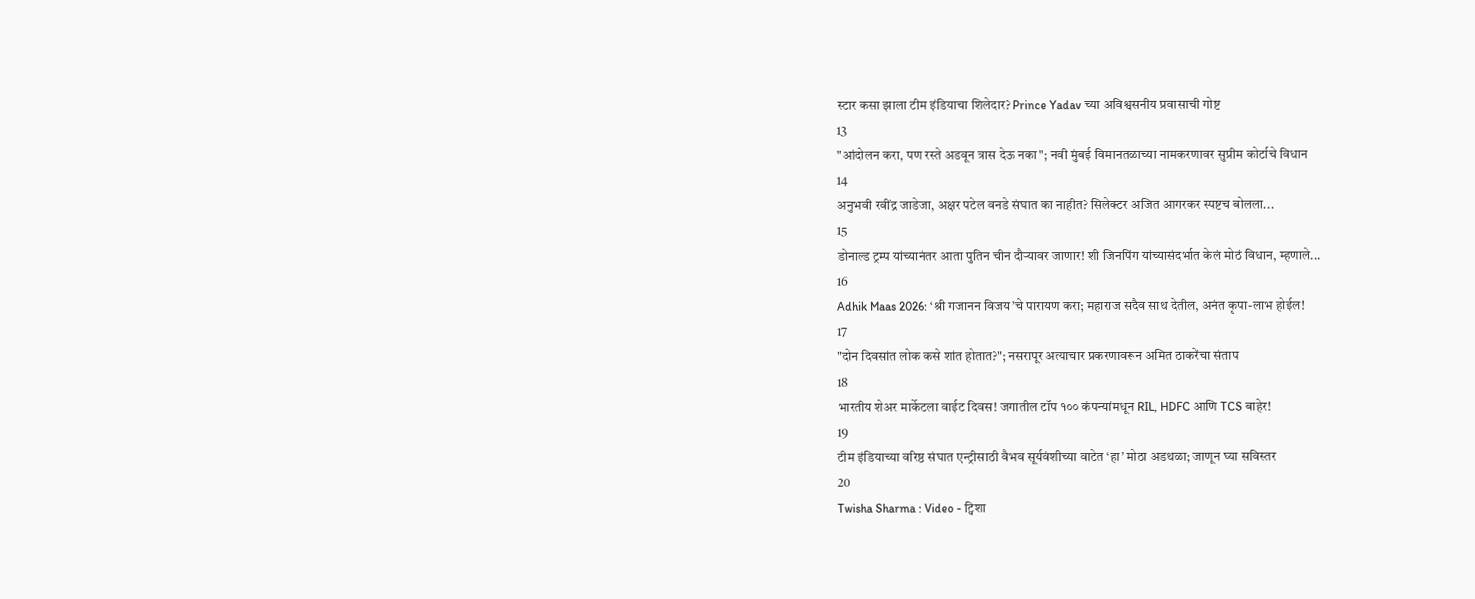स्टार कसा झाला टीम इंडियाचा शिलेदार? Prince Yadav च्या अविश्वसनीय प्रवासाची गोष्ट
13
"आंदोलन करा, पण रस्ते अडवून त्रास देऊ नका"; नवी मुंबई विमानतळाच्या नामकरणावर सुप्रीम कोर्टाचे विधान
14
अनुभवी रवींद्र जाडेजा, अक्षर पटेल वनडे संघात का नाहीत? सिलेक्टर अजित आगरकर स्पष्टच बोलला...
15
डोनाल्ड ट्रम्प यांच्यानंतर आता पुतिन चीन दौऱ्यावर जाणार! शी जिनपिंग यांच्यासंदर्भात केलं मोठं विधान, म्हणाले...
16
Adhik Maas 2026: ‘श्री गजानन विजय’चे पारायण करा; महाराज सदैव साथ देतील, अनंत कृपा-लाभ होईल!
17
"दोन दिवसांत लोक कसे शांत होतात?"; नसरापूर अत्याचार प्रकरणावरून अमित ठाकरेंचा संताप
18
भारतीय शेअर मार्केटला वाईट दिवस! जगातील टॉप १०० कंपन्यांमधून RIL, HDFC आणि TCS बाहेर!
19
टीम इंडियाच्या वरिष्ठ संघात एन्ट्रीसाठी वैभव सूर्यवंशीच्या वाटेत ‘हा’ मोठा अडथळा; जाणून घ्या सविस्तर
20
Twisha Sharma : Video - ट्विशा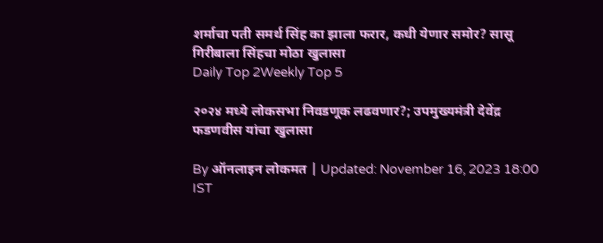शर्माचा पती समर्थ सिंह का झाला फरार, कधी येणार समोर? सासू गिरीबाला सिंहचा मोठा खुलासा
Daily Top 2Weekly Top 5

२०२४ मध्ये लोकसभा निवडणूक लढवणार?; उपमुख्यमंत्री देवेंद्र फडणवीस यांचा खुलासा

By ऑनलाइन लोकमत | Updated: November 16, 2023 18:00 IST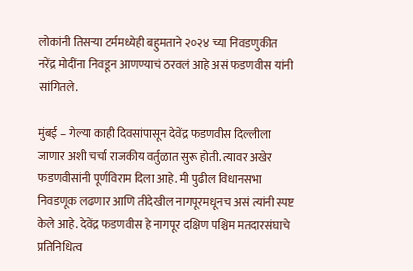लोकांनी तिसऱ्या टर्ममध्येही बहुमताने २०२४ च्या निवडणुकीत नरेंद्र मोदींना निवडून आणण्याचं ठरवलं आहे असं फडणवीस यांनी सांगितले.

मुंबई – गेल्या काही दिवसांपासून देवेंद्र फडणवीस दिल्लीला जाणार अशी चर्चा राजकीय वर्तुळात सुरू होती. त्यावर अखेर फडणवीसांनी पूर्णविराम दिला आहे. मी पुढील विधानसभा निवडणूक लढणार आणि तीदेखील नागपूरमधूनच असं त्यांनी स्पष्ट केले आहे. देवेंद्र फडणवीस हे नागपूर दक्षिण पश्चिम मतदारसंघाचे प्रतिनिधित्व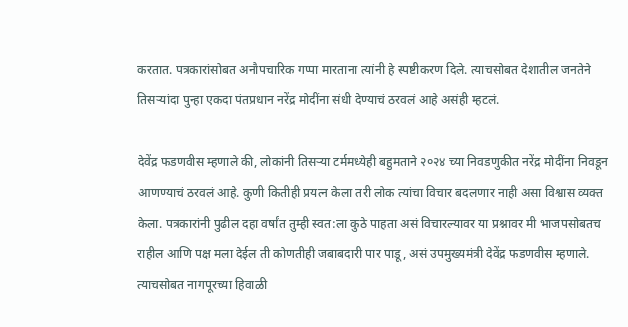करतात. पत्रकारांसोबत अनौपचारिक गप्पा मारताना त्यांनी हे स्पष्टीकरण दिले. त्याचसोबत देशातील जनतेने तिसऱ्यांदा पुन्हा एकदा पंतप्रधान नरेंद्र मोदींना संधी देण्याचं ठरवलं आहे असंही म्हटलं.

देवेंद्र फडणवीस म्हणाले की, लोकांनी तिसऱ्या टर्ममध्येही बहुमताने २०२४ च्या निवडणुकीत नरेंद्र मोदींना निवडून आणण्याचं ठरवलं आहे. कुणी कितीही प्रयत्न केला तरी लोक त्यांचा विचार बदलणार नाही असा विश्वास व्यक्त केला. पत्रकारांनी पुढील दहा वर्षांत तुम्ही स्वत:ला कुठे पाहता असं विचारल्यावर या प्रश्नावर मी भाजपसोबतच राहील आणि पक्ष मला देईल ती कोणतीही जबाबदारी पार पाडू, असं उपमुख्यमंत्री देवेंद्र फडणवीस म्हणाले. त्याचसोबत नागपूरच्या हिवाळी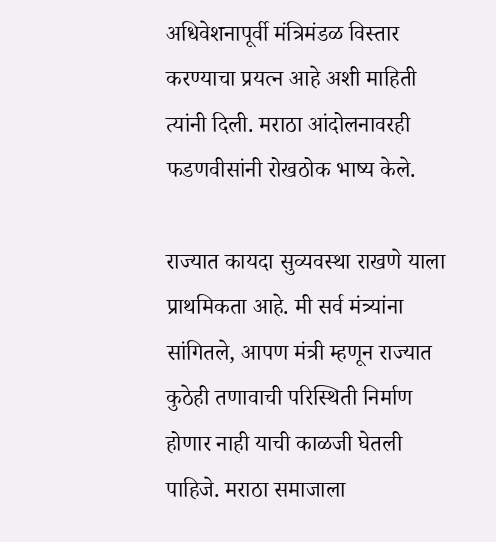अधिवेशनापूर्वी मंत्रिमंडळ विस्तार करण्याचा प्रयत्न आहे अशी माहिती त्यांनी दिली. मराठा आंदोलनावरही फडणवीसांनी रोखठोक भाष्य केले.

राज्यात कायदा सुव्यवस्था राखणे याला प्राथमिकता आहे. मी सर्व मंत्र्यांना सांगितले, आपण मंत्री म्हणून राज्यात कुठेही तणावाची परिस्थिती निर्माण होणार नाही याची काळजी घेतली पाहिजे. मराठा समाजाला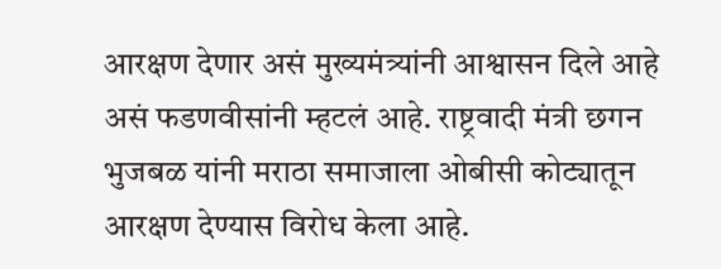आरक्षण देणार असं मुख्यमंत्र्यांनी आश्वासन दिले आहे असं फडणवीसांनी म्हटलं आहे. राष्ट्रवादी मंत्री छगन भुजबळ यांनी मराठा समाजाला ओबीसी कोट्यातून आरक्षण देण्यास विरोध केला आहे.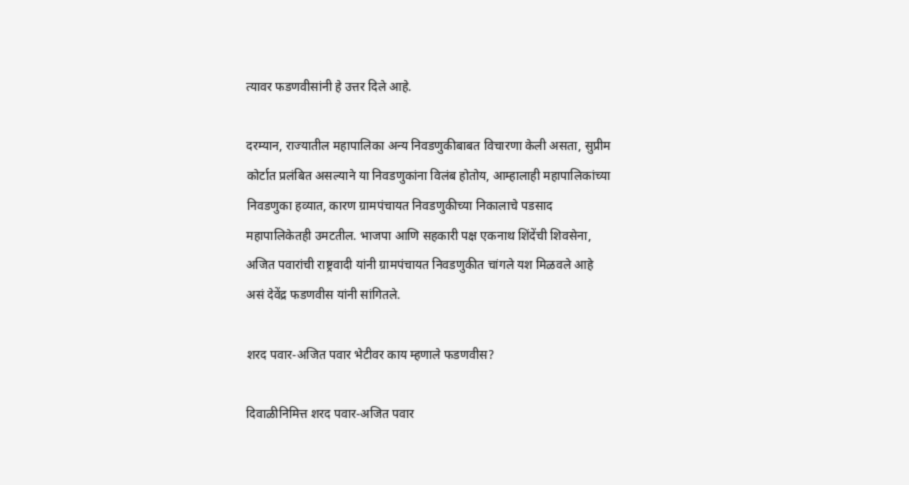त्यावर फडणवीसांनी हे उत्तर दिले आहे.

दरम्यान, राज्यातील महापालिका अन्य निवडणुकीबाबत विचारणा केली असता, सुप्रीम कोर्टात प्रलंबित असल्याने या निवडणुकांना विलंब होतोय, आम्हालाही महापालिकांच्या निवडणुका हव्यात, कारण ग्रामपंचायत निवडणुकीच्या निकालाचे पडसाद महापालिकेतही उमटतील. भाजपा आणि सहकारी पक्ष एकनाथ शिंदेंची शिवसेना, अजित पवारांची राष्ट्रवादी यांनी ग्रामपंचायत निवडणुकीत चांगले यश मिळवले आहे असं देवेंद्र फडणवीस यांनी सांगितले.

शरद पवार-अजित पवार भेटीवर काय म्हणाले फडणवीस?

दिवाळीनिमित्त शरद पवार-अजित पवार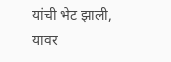यांची भेट झाली, यावर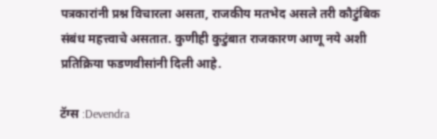पत्रकारांनी प्रश्न विचारला असता, राजकीय मतभेद असले तरी कौटुंबिक संबंध महत्त्वाचे असतात. कुणीही कुटुंबात राजकारण आणू नये अशी प्रतिक्रिया फडणवीसांनी दिली आहे.

टॅग्स :Devendra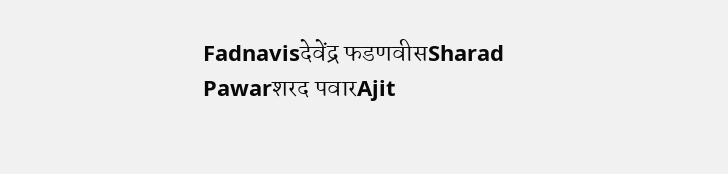Fadnavisदेवेंद्र फडणवीसSharad Pawarशरद पवारAjit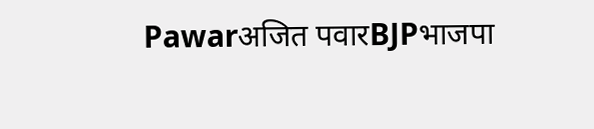Pawarअजित पवारBJPभाजपा